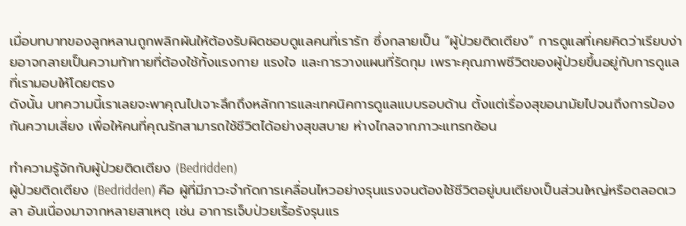เมื่อบทบาทของลูกหลานถูกพลิกผันให้ต้องรับผิดชอบดูแลคนที่เรารัก ซึ่งกลายเป็น “ผู้ป่วยติดเตียง” การดูแลที่เคยคิดว่าเรียบง่ายอาจกลายเป็นความท้าทายที่ต้องใช้ทั้งแรงกาย แรงใจ และการวางแผนที่รัดกุม เพราะคุณภาพชีวิตของผู้ป่วยขึ้นอยู่กับการดูแลที่เรามอบให้โดยตรง
ดังนั้น บทความนี้เราเลยจะพาคุณไปเจาะลึกถึงหลักการและเทคนิคการดูแลแบบรอบด้าน ตั้งแต่เรื่องสุขอนามัยไปจนถึงการป้องกันความเสี่ยง เพื่อให้คนที่คุณรักสามารถใช้ชีวิตได้อย่างสุขสบาย ห่างไกลจากภาวะแทรกซ้อน

ทำความรู้จักกับผู้ป่วยติดเตียง (Bedridden)
ผู้ป่วยติดเตียง (Bedridden) คือ ผู้ที่มีภาวะจำกัดการเคลื่อนไหวอย่างรุนแรงจนต้องใช้ชีวิตอยู่บนเตียงเป็นส่วนใหญ่หรือตลอดเวลา อันเนื่องมาจากหลายสาเหตุ เช่น อาการเจ็บป่วยเรื้อรังรุนแร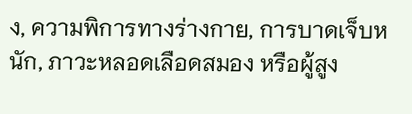ง, ความพิการทางร่างกาย, การบาดเจ็บหนัก, ภาวะหลอดเลือดสมอง หรือผู้สูง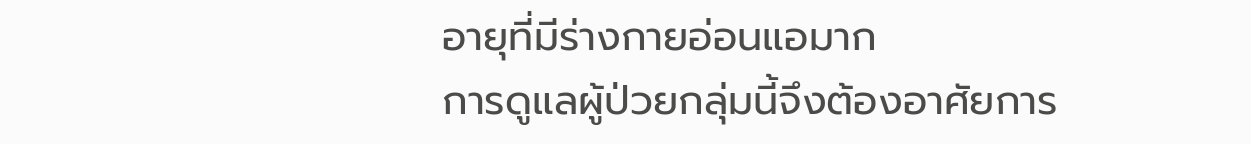อายุที่มีร่างกายอ่อนแอมาก
การดูแลผู้ป่วยกลุ่มนี้จึงต้องอาศัยการ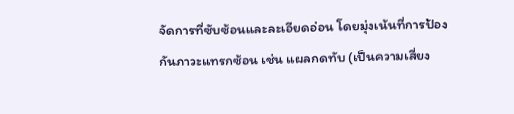จัดการที่ซับซ้อนและละเอียดอ่อน โดยมุ่งเน้นที่การป้องกันภาวะแทรกซ้อน เช่น แผลกดทับ (เป็นความเสี่ยง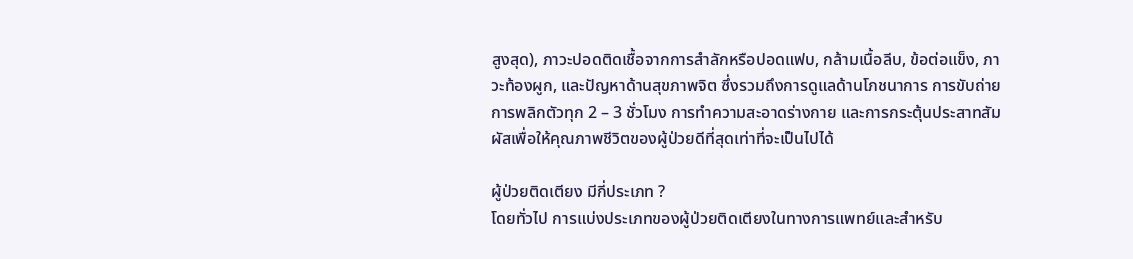สูงสุด), ภาวะปอดติดเชื้อจากการสำลักหรือปอดแฟบ, กล้ามเนื้อลีบ, ข้อต่อแข็ง, ภาวะท้องผูก, และปัญหาด้านสุขภาพจิต ซึ่งรวมถึงการดูแลด้านโภชนาการ การขับถ่าย การพลิกตัวทุก 2 – 3 ชั่วโมง การทำความสะอาดร่างกาย และการกระตุ้นประสาทสัมผัสเพื่อให้คุณภาพชีวิตของผู้ป่วยดีที่สุดเท่าที่จะเป็นไปได้

ผู้ป่วยติดเตียง มีกี่ประเภท ?
โดยทั่วไป การแบ่งประเภทของผู้ป่วยติดเตียงในทางการแพทย์และสำหรับ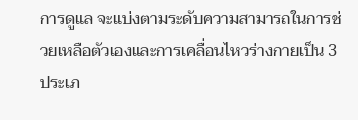การดูแล จะแบ่งตามระดับความสามารถในการช่วยเหลือตัวเองและการเคลื่อนไหวร่างกายเป็น 3 ประเภ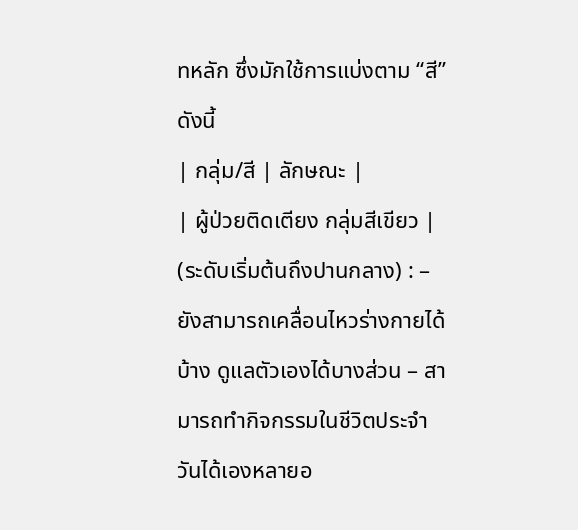ทหลัก ซึ่งมักใช้การแบ่งตาม “สี” ดังนี้
| กลุ่ม/สี | ลักษณะ |
| ผู้ป่วยติดเตียง กลุ่มสีเขียว | (ระดับเริ่มต้นถึงปานกลาง) : – ยังสามารถเคลื่อนไหวร่างกายได้บ้าง ดูแลตัวเองได้บางส่วน – สามารถทำกิจกรรมในชีวิตประจำวันได้เองหลายอ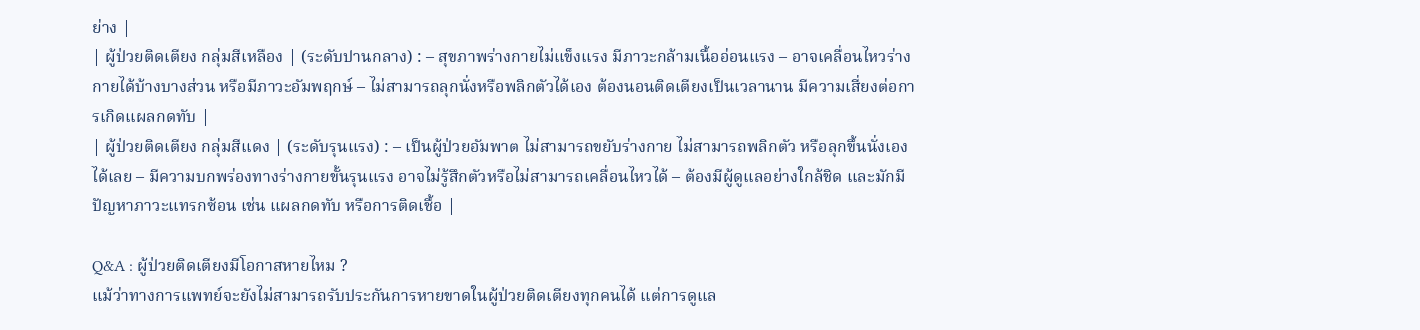ย่าง |
| ผู้ป่วยติดเตียง กลุ่มสีเหลือง | (ระดับปานกลาง) : – สุขภาพร่างกายไม่แข็งแรง มีภาวะกล้ามเนื้ออ่อนแรง – อาจเคลื่อนไหวร่างกายได้บ้างบางส่วน หรือมีภาวะอัมพฤกษ์ – ไม่สามารถลุกนั่งหรือพลิกตัวได้เอง ต้องนอนติดเตียงเป็นเวลานาน มีความเสี่ยงต่อการเกิดแผลกดทับ |
| ผู้ป่วยติดเตียง กลุ่มสีแดง | (ระดับรุนแรง) : – เป็นผู้ป่วยอัมพาต ไม่สามารถขยับร่างกาย ไม่สามารถพลิกตัว หรือลุกขึ้นนั่งเองได้เลย – มีความบกพร่องทางร่างกายขั้นรุนแรง อาจไม่รู้สึกตัวหรือไม่สามารถเคลื่อนไหวได้ – ต้องมีผู้ดูแลอย่างใกล้ชิด และมักมีปัญหาภาวะแทรกซ้อน เช่น แผลกดทับ หรือการติดเชื้อ |

Q&A : ผู้ป่วยติดเตียงมีโอกาสหายไหม ?
แม้ว่าทางการแพทย์จะยังไม่สามารถรับประกันการหายขาดในผู้ป่วยติดเตียงทุกคนได้ แต่การดูแล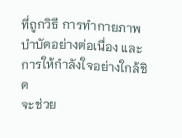ที่ถูกวิธี การทำกายภาพบำบัดอย่างต่อเนื่อง และการให้กำลังใจอย่างใกล้ชิด
จะช่วย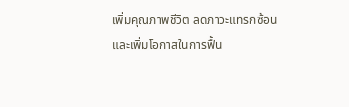เพิ่มคุณภาพชีวิต ลดภาวะแทรกซ้อน และเพิ่มโอกาสในการฟื้น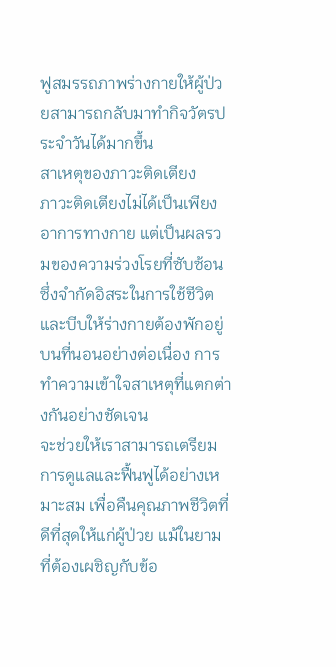ฟูสมรรถภาพร่างกายให้ผู้ป่วยสามารถกลับมาทำกิจวัตรประจำวันได้มากขึ้น
สาเหตุของภาวะติดเตียง
ภาวะติดเตียงไม่ได้เป็นเพียงอาการทางกาย แต่เป็นผลรวมของความร่วงโรยที่ซับซ้อน ซึ่งจำกัดอิสระในการใช้ชีวิตและบีบให้ร่างกายต้องพักอยู่บนที่นอนอย่างต่อเนื่อง การทำความเข้าใจสาเหตุที่แตกต่างกันอย่างชัดเจน
จะช่วยให้เราสามารถเตรียมการดูแลและฟื้นฟูได้อย่างเหมาะสม เพื่อคืนคุณภาพชีวิตที่ดีที่สุดให้แก่ผู้ป่วย แม้ในยามที่ต้องเผชิญกับข้อ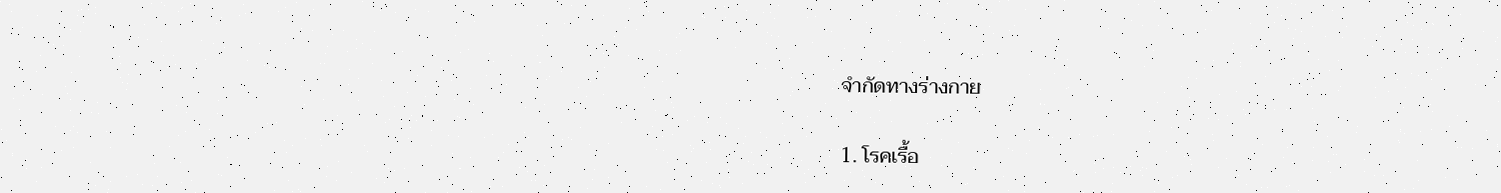จำกัดทางร่างกาย

1. โรคเรื้อ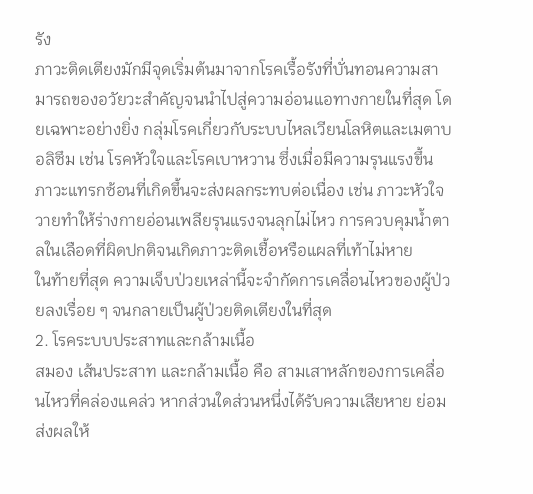รัง
ภาวะติดเตียงมักมีจุดเริ่มต้นมาจากโรคเรื้อรังที่บั่นทอนความสามารถของอวัยวะสำคัญจนนำไปสู่ความอ่อนแอทางกายในที่สุด โดยเฉพาะอย่างยิ่ง กลุ่มโรคเกี่ยวกับระบบไหลเวียนโลหิตและเมตาบอลิซึม เช่น โรคหัวใจและโรคเบาหวาน ซึ่งเมื่อมีความรุนแรงขึ้น ภาวะแทรกซ้อนที่เกิดขึ้นจะส่งผลกระทบต่อเนื่อง เช่น ภาวะหัวใจวายทำให้ร่างกายอ่อนเพลียรุนแรงจนลุกไม่ไหว การควบคุมน้ำตาลในเลือดที่ผิดปกติจนเกิดภาวะติดเชื้อหรือแผลที่เท้าไม่หาย
ในท้ายที่สุด ความเจ็บป่วยเหล่านี้จะจำกัดการเคลื่อนไหวของผู้ป่วยลงเรื่อย ๆ จนกลายเป็นผู้ป่วยติดเตียงในที่สุด
2. โรคระบบประสาทและกล้ามเนื้อ
สมอง เส้นประสาท และกล้ามเนื้อ คือ สามเสาหลักของการเคลื่อนไหวที่คล่องแคล่ว หากส่วนใดส่วนหนึ่งได้รับความเสียหาย ย่อมส่งผลให้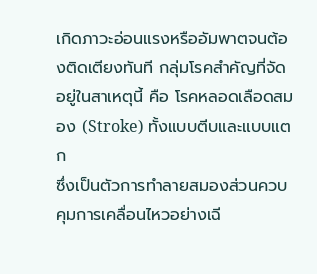เกิดภาวะอ่อนแรงหรืออัมพาตจนต้องติดเตียงทันที กลุ่มโรคสำคัญที่จัดอยู่ในสาเหตุนี้ คือ โรคหลอดเลือดสมอง (Stroke) ทั้งแบบตีบและแบบแตก
ซึ่งเป็นตัวการทำลายสมองส่วนควบคุมการเคลื่อนไหวอย่างเฉี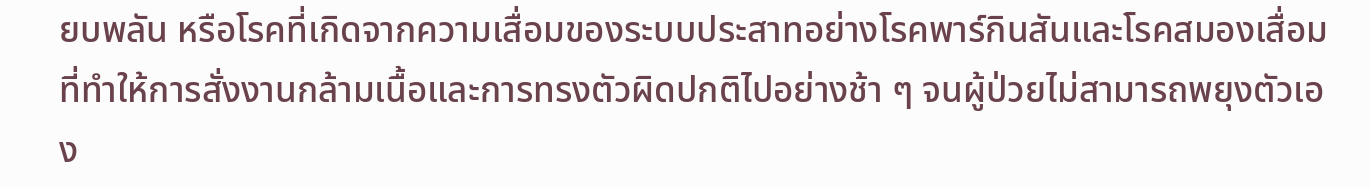ยบพลัน หรือโรคที่เกิดจากความเสื่อมของระบบประสาทอย่างโรคพาร์กินสันและโรคสมองเสื่อม ที่ทำให้การสั่งงานกล้ามเนื้อและการทรงตัวผิดปกติไปอย่างช้า ๆ จนผู้ป่วยไม่สามารถพยุงตัวเอง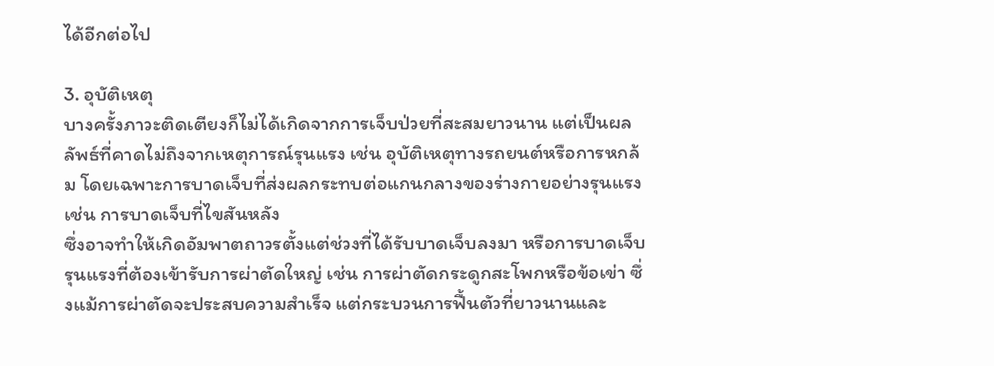ได้อีกต่อไป

3. อุบัติเหตุ
บางครั้งภาวะติดเตียงก็ไม่ได้เกิดจากการเจ็บป่วยที่สะสมยาวนาน แต่เป็นผลลัพธ์ที่คาดไม่ถึงจากเหตุการณ์รุนแรง เช่น อุบัติเหตุทางรถยนต์หรือการหกล้ม โดยเฉพาะการบาดเจ็บที่ส่งผลกระทบต่อแกนกลางของร่างกายอย่างรุนแรง เช่น การบาดเจ็บที่ไขสันหลัง
ซึ่งอาจทำให้เกิดอัมพาตถาวรตั้งแต่ช่วงที่ได้รับบาดเจ็บลงมา หรือการบาดเจ็บรุนแรงที่ต้องเข้ารับการผ่าตัดใหญ่ เช่น การผ่าตัดกระดูกสะโพกหรือข้อเข่า ซึ่งแม้การผ่าตัดจะประสบความสำเร็จ แต่กระบวนการฟื้นตัวที่ยาวนานและ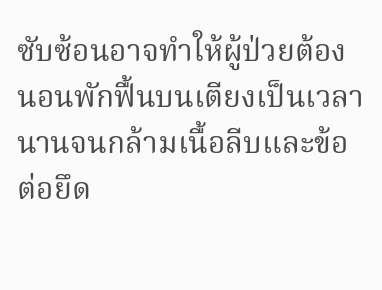ซับซ้อนอาจทำให้ผู้ป่วยต้องนอนพักฟื้นบนเตียงเป็นเวลานานจนกล้ามเนื้อลีบและข้อต่อยึด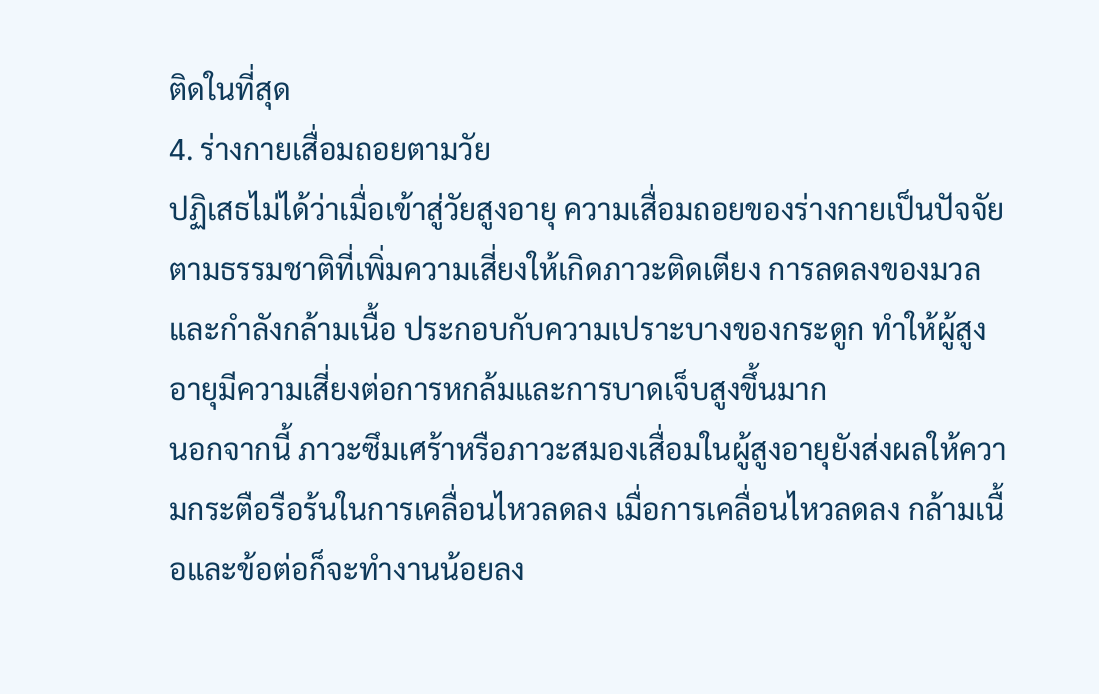ติดในที่สุด
4. ร่างกายเสื่อมถอยตามวัย
ปฏิเสธไม่ได้ว่าเมื่อเข้าสู่วัยสูงอายุ ความเสื่อมถอยของร่างกายเป็นปัจจัยตามธรรมชาติที่เพิ่มความเสี่ยงให้เกิดภาวะติดเตียง การลดลงของมวลและกำลังกล้ามเนื้อ ประกอบกับความเปราะบางของกระดูก ทำให้ผู้สูงอายุมีความเสี่ยงต่อการหกล้มและการบาดเจ็บสูงขึ้นมาก
นอกจากนี้ ภาวะซึมเศร้าหรือภาวะสมองเสื่อมในผู้สูงอายุยังส่งผลให้ความกระตือรือร้นในการเคลื่อนไหวลดลง เมื่อการเคลื่อนไหวลดลง กล้ามเนื้อและข้อต่อก็จะทำงานน้อยลง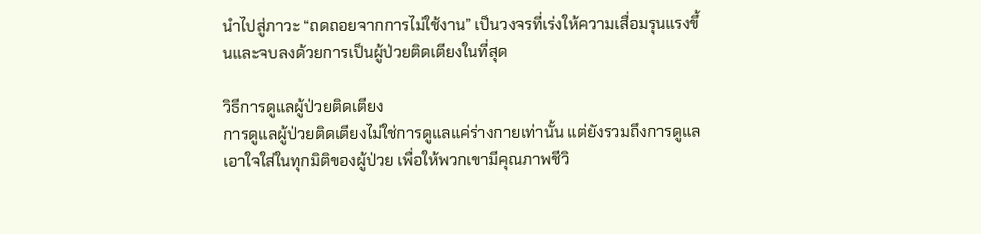นำไปสู่ภาวะ “ถดถอยจากการไม่ใช้งาน” เป็นวงจรที่เร่งให้ความเสื่อมรุนแรงขึ้นและจบลงด้วยการเป็นผู้ป่วยติดเตียงในที่สุด

วิธีการดูแลผู้ป่วยติดเตียง
การดูแลผู้ป่วยติดเตียงไม่ใช่การดูแลแค่ร่างกายเท่านั้น แต่ยังรวมถึงการดูแลเอาใจใส่ในทุกมิติของผู้ป่วย เพื่อให้พวกเขามีคุณภาพชีวิ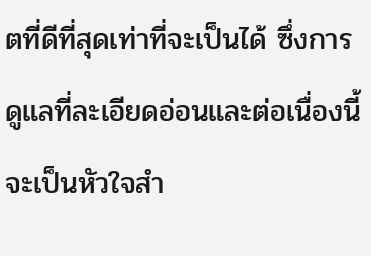ตที่ดีที่สุดเท่าที่จะเป็นได้ ซึ่งการดูแลที่ละเอียดอ่อนและต่อเนื่องนี้จะเป็นหัวใจสำ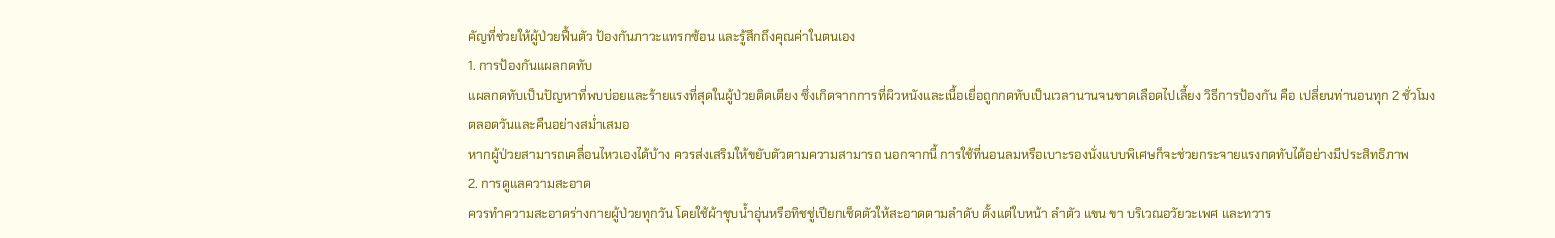คัญที่ช่วยให้ผู้ป่วยฟื้นตัว ป้องกันภาวะแทรกซ้อน และรู้สึกถึงคุณค่าในตนเอง
1. การป้องกันแผลกดทับ
แผลกดทับเป็นปัญหาที่พบบ่อยและร้ายแรงที่สุดในผู้ป่วยติดเตียง ซึ่งเกิดจากการที่ผิวหนังและเนื้อเยื่อถูกกดทับเป็นเวลานานจนขาดเลือดไปเลี้ยง วิธีการป้องกัน คือ เปลี่ยนท่านอนทุก 2 ชั่วโมง ตลอดวันและคืนอย่างสม่ำเสมอ
หากผู้ป่วยสามารถเคลื่อนไหวเองได้บ้าง ควรส่งเสริมให้ขยับตัวตามความสามารถ นอกจากนี้ การใช้ที่นอนลมหรือเบาะรองนั่งแบบพิเศษก็จะช่วยกระจายแรงกดทับได้อย่างมีประสิทธิภาพ
2. การดูแลความสะอาด
ควรทำความสะอาดร่างกายผู้ป่วยทุกวัน โดยใช้ผ้าชุบน้ำอุ่นหรือทิชชู่เปียกเช็ดตัวให้สะอาดตามลำดับ ตั้งแต่ใบหน้า ลำตัว แขน ขา บริเวณอวัยวะเพศ และทวาร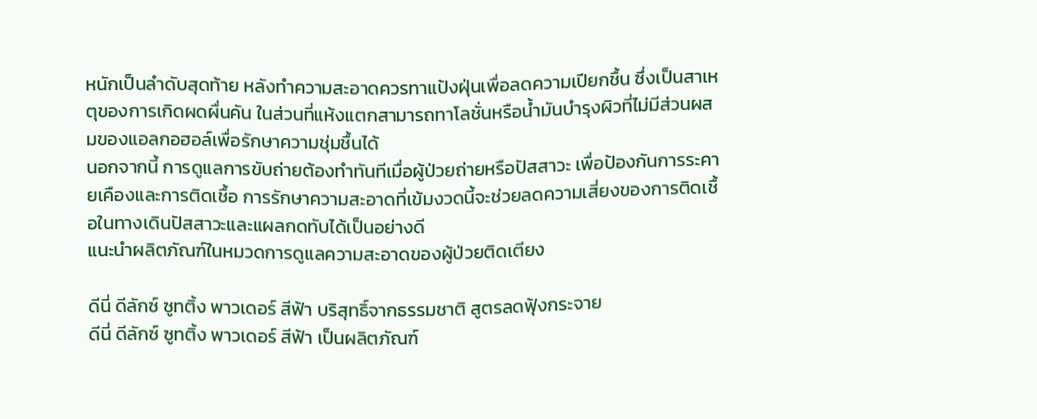หนักเป็นลำดับสุดท้าย หลังทำความสะอาดควรทาแป้งฝุ่นเพื่อลดความเปียกชื้น ซึ่งเป็นสาเหตุของการเกิดผดผื่นคัน ในส่วนที่แห้งแตกสามารถทาโลชั่นหรือน้ำมันบำรุงผิวที่ไม่มีส่วนผสมของแอลกอฮอล์เพื่อรักษาความชุ่มชื้นได้
นอกจากนี้ การดูแลการขับถ่ายต้องทำทันทีเมื่อผู้ป่วยถ่ายหรือปัสสาวะ เพื่อป้องกันการระคายเคืองและการติดเชื้อ การรักษาความสะอาดที่เข้มงวดนี้จะช่วยลดความเสี่ยงของการติดเชื้อในทางเดินปัสสาวะและแผลกดทับได้เป็นอย่างดี
แนะนำผลิตภัณฑ์ในหมวดการดูแลความสะอาดของผู้ป่วยติดเตียง

ดีนี่ ดีลักซ์ ซูทติ้ง พาวเดอร์ สีฟ้า บริสุทธิ์จากธรรมชาติ สูตรลดฟุ้งกระจาย
ดีนี่ ดีลักซ์ ซูทติ้ง พาวเดอร์ สีฟ้า เป็นผลิตภัณฑ์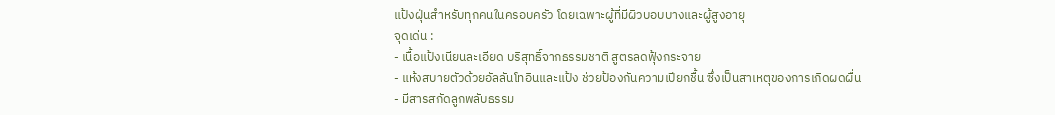แป้งฝุ่นสำหรับทุกคนในครอบครัว โดยเฉพาะผู้ที่มีผิวบอบบางและผู้สูงอายุ
จุดเด่น :
- เนื้อแป้งเนียนละเอียด บริสุทธิ์จากธรรมชาติ สูตรลดฟุ้งกระจาย
- แห้งสบายตัวด้วยอัลลันโทอินและแป้ง ช่วยป้องกันความเปียกชื้น ซึ่งเป็นสาเหตุของการเกิดผดผื่น
- มีสารสกัดลูกพลับธรรม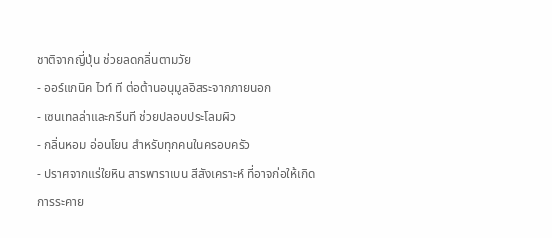ชาติจากญี่ปุ่น ช่วยลดกลิ่นตามวัย
- ออร์แกนิค ไวท์ ที ต่อต้านอนุมูลอิสระจากภายนอก
- เซนเทลล่าและกรีนที ช่วยปลอบประโลมผิว
- กลิ่นหอม อ่อนโยน สำหรับทุกคนในครอบครัว
- ปราศจากแร่ใยหิน สารพาราเบน สีสังเคราะห์ ที่อาจก่อให้เกิดการระคาย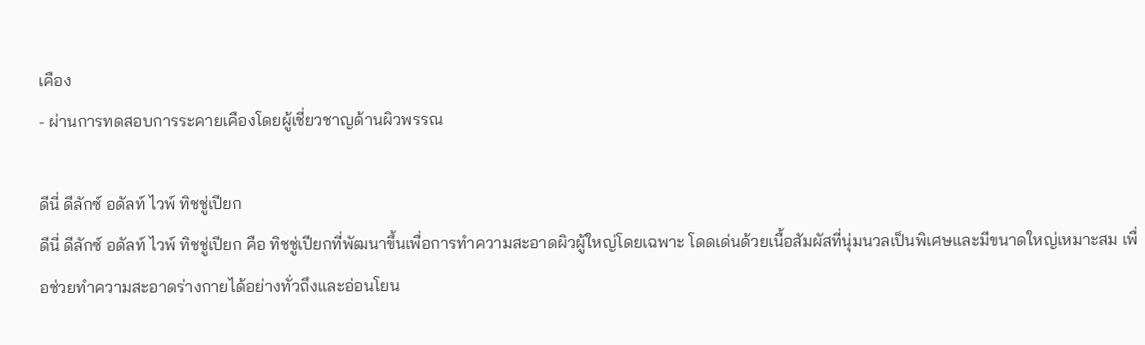เคือง
- ผ่านการทดสอบการระคายเคืองโดยผู้เชี่ยวชาญด้านผิวพรรณ

ดีนี่ ดีลักซ์ อดัลท์ ไวพ์ ทิชชู่เปียก
ดีนี่ ดีลักซ์ อดัลท์ ไวพ์ ทิชชู่เปียก คือ ทิชชู่เปียกที่พัฒนาขึ้นเพื่อการทำความสะอาดผิวผู้ใหญ่โดยเฉพาะ โดดเด่นด้วยเนื้อสัมผัสที่นุ่มนวลเป็นพิเศษและมีขนาดใหญ่เหมาะสม เพื่อช่วยทำความสะอาดร่างกายได้อย่างทั่วถึงและอ่อนโยน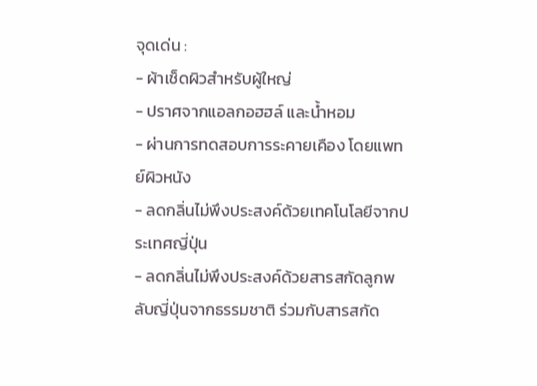จุดเด่น :
- ผ้าเช็ดผิวสำหรับผู้ใหญ่
- ปราศจากแอลกอฮฮล์ และน้ำหอม
- ผ่านการทดสอบการระคายเคือง โดยแพทย์ผิวหนัง
- ลดกลิ่นไม่พึงประสงค์ด้วยเทคโนโลยีจากประเทศญี่ปุ่น
- ลดกลิ่นไม่พึงประสงค์ด้วยสารสกัดลูกพลับญี่ปุ่นจากธรรมชาติ ร่วมกับสารสกัด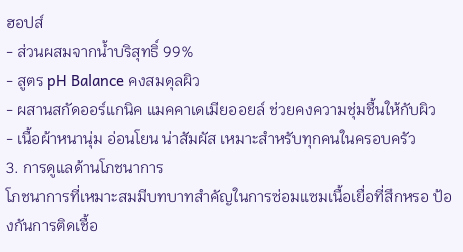ฮอปส์
- ส่วนผสมจากน้ำบริสุทธิ์ 99%
- สูตร pH Balance คงสมดุลผิว
- ผสานสกัดออร์แกนิค แมคคาเดเมียออยล์ ช่วยคงความชุ่มชื้นให้กับผิว
- เนื้อผ้าหนานุ่ม อ่อนโยน น่าสัมผัส เหมาะสำหรับทุกคนในครอบครัว
3. การดูแลด้านโภชนาการ
โภชนาการที่เหมาะสมมีบทบาทสำคัญในการซ่อมแซมเนื้อเยื่อที่สึกหรอ ป้องกันการติดเชื้อ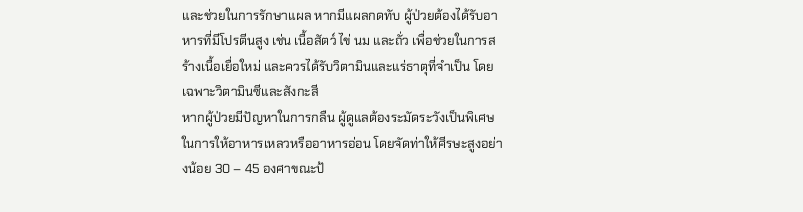และช่วยในการรักษาแผล หากมีแผลกดทับ ผู้ป่วยต้องได้รับอาหารที่มีโปรตีนสูง เช่น เนื้อสัตว์ ไข่ นม และถั่ว เพื่อช่วยในการสร้างเนื้อเยื่อใหม่ และควรได้รับวิตามินและแร่ธาตุที่จำเป็น โดยเฉพาะวิตามินซีและสังกะสี
หากผู้ป่วยมีปัญหาในการกลืน ผู้ดูแลต้องระมัดระวังเป็นพิเศษในการให้อาหารเหลวหรืออาหารอ่อน โดยจัดท่าให้ศีรษะสูงอย่างน้อย 30 – 45 องศาขณะป้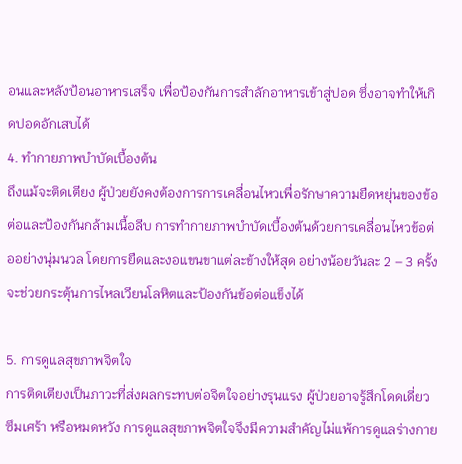อนและหลังป้อนอาหารเสร็จ เพื่อป้องกันการสำลักอาหารเข้าสู่ปอด ซึ่งอาจทำให้เกิดปอดอักเสบได้
4. ทำกายภาพบำบัดเบื้องต้น
ถึงแม้จะติดเตียง ผู้ป่วยยังคงต้องการการเคลื่อนไหวเพื่อรักษาความยืดหยุ่นของข้อต่อและป้องกันกล้ามเนื้อลีบ การทำกายภาพบำบัดเบื้องต้นด้วยการเคลื่อนไหวข้อต่ออย่างนุ่มนวล โดยการยืดและงอแขนขาแต่ละข้างให้สุด อย่างน้อยวันละ 2 – 3 ครั้ง จะช่วยกระตุ้นการไหลเวียนโลหิตและป้องกันข้อต่อแข็งได้

5. การดูแลสุขภาพจิตใจ
การติดเตียงเป็นภาวะที่ส่งผลกระทบต่อจิตใจอย่างรุนแรง ผู้ป่วยอาจรู้สึกโดดเดี่ยว ซึมเศร้า หรือหมดหวัง การดูแลสุขภาพจิตใจจึงมีความสำคัญไม่แพ้การดูแลร่างกาย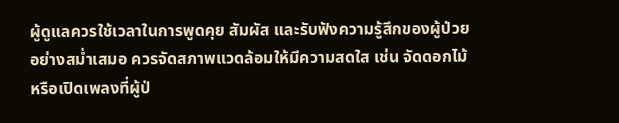ผู้ดูแลควรใช้เวลาในการพูดคุย สัมผัส และรับฟังความรู้สึกของผู้ป่วยอย่างสม่ำเสมอ ควรจัดสภาพแวดล้อมให้มีความสดใส เช่น จัดดอกไม้ หรือเปิดเพลงที่ผู้ป่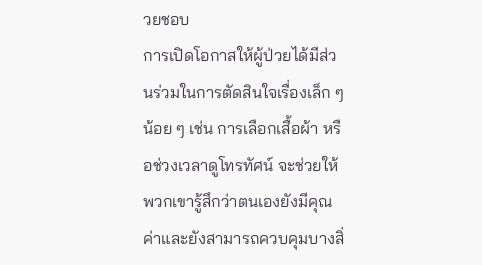วยชอบ
การเปิดโอกาสให้ผู้ป่วยได้มีส่วนร่วมในการตัดสินใจเรื่องเล็ก ๆ น้อย ๆ เช่น การเลือกเสื้อผ้า หรือช่วงเวลาดูโทรทัศน์ จะช่วยให้พวกเขารู้สึกว่าตนเองยังมีคุณค่าและยังสามารถควบคุมบางสิ่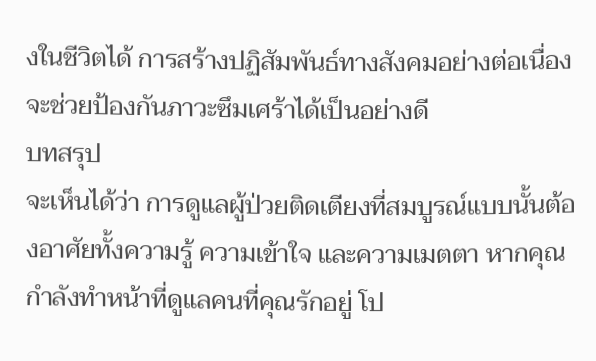งในชีวิตได้ การสร้างปฏิสัมพันธ์ทางสังคมอย่างต่อเนื่องจะช่วยป้องกันภาวะซึมเศร้าได้เป็นอย่างดี
บทสรุป
จะเห็นได้ว่า การดูแลผู้ป่วยติดเตียงที่สมบูรณ์แบบนั้นต้องอาศัยทั้งความรู้ ความเข้าใจ และความเมตตา หากคุณกำลังทำหน้าที่ดูแลคนที่คุณรักอยู่ โป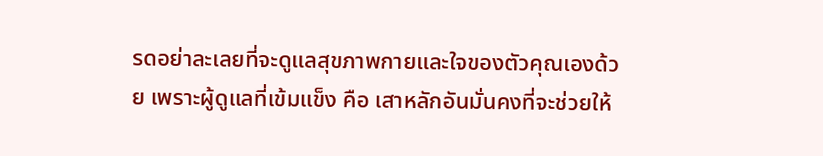รดอย่าละเลยที่จะดูแลสุขภาพกายและใจของตัวคุณเองด้วย เพราะผู้ดูแลที่เข้มแข็ง คือ เสาหลักอันมั่นคงที่จะช่วยให้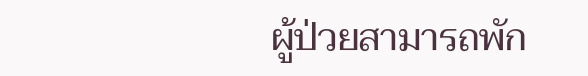ผู้ป่วยสามารถพัก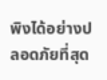พิงได้อย่างปลอดภัยที่สุด